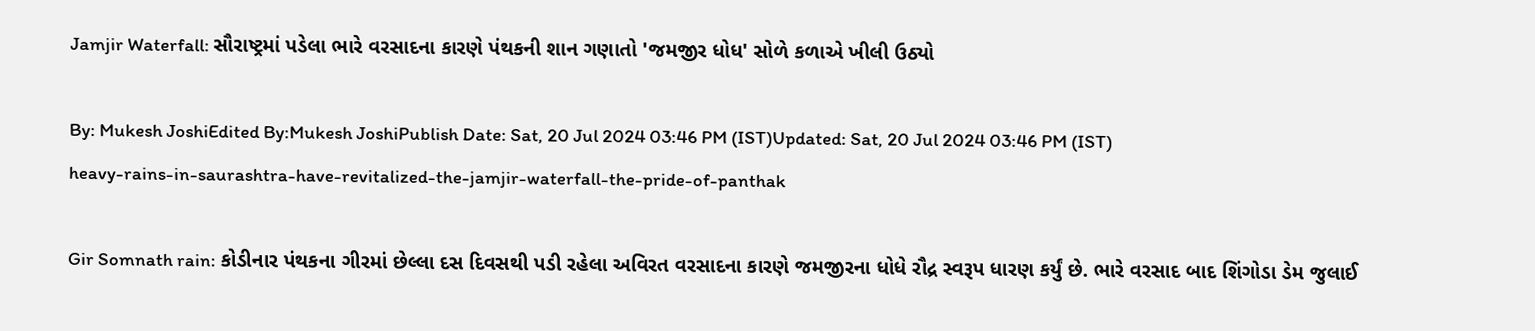Jamjir Waterfall: સૌરાષ્ટ્રમાં પડેલા ભારે વરસાદના કારણે પંથકની શાન ગણાતો 'જમજીર ધોધ' સોળે કળાએ ખીલી ઉઠ્યો

By: Mukesh JoshiEdited By:Mukesh JoshiPublish Date: Sat, 20 Jul 2024 03:46 PM (IST)Updated: Sat, 20 Jul 2024 03:46 PM (IST)
heavy-rains-in-saurashtra-have-revitalized-the-jamjir-waterfall-the-pride-of-panthak

Gir Somnath rain: કોડીનાર પંથકના ગીરમાં છેલ્લા દસ દિવસથી પડી રહેલા અવિરત વરસાદના કારણે જમજીરના ધોધે રૌદ્ર સ્વરૂપ ધારણ કર્યું છે. ભારે વરસાદ બાદ શિંગોડા ડેમ જુલાઈ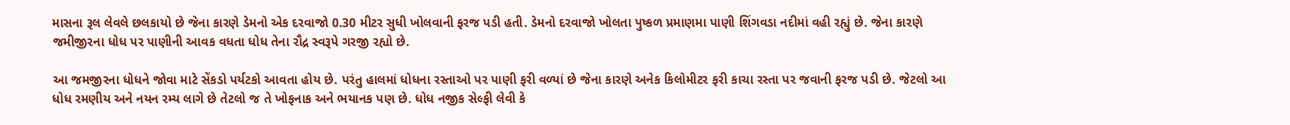માસના રૂલ લેવલે છલકાયો છે જેના કારણે ડેમનો એક દરવાજો 0.30 મીટર સુધી ખોલવાની ફરજ પડી હતી. ડેમનો દરવાજો ખોલતા પુષ્કળ પ્રમાણમા પાણી શિંગવડા નદીમાં વહી રહ્યું છે. જેના કારણે જમીજીરના ધોધ પર પાણીની આવક વધતા ધોધ તેના રૌદ્ર સ્વરૂપે ગરજી રહ્યો છે.

આ જમજીરના ધોધને જોવા માટે સેંકડો પર્યટકો આવતા હોય છે. પરંતુ હાલમાં ધોધના રસ્તાઓ પર પાણી ફરી વળ્યાં છે જેના કારણે અનેક કિલોમીટર ફરી કાચા રસ્તા પર જવાની ફરજ પડી છે. જેટલો આ ધોધ રમણીય અને નયન રમ્ય લાગે છે તેટલો જ તે ખોફનાક અને ભયાનક પણ છે. ધોધ નજીક સેલ્ફી લેવી કે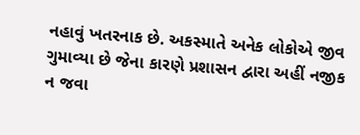નહાવું ખતરનાક છે. અકસ્માતે અનેક લોકોએ જીવ ગુમાવ્યા છે જેના કારણે પ્રશાસન દ્વારા અહીં નજીક ન જવા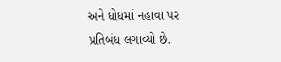અને ધોધમાં નહાવા પર પ્રતિબંધ લગાવ્યો છે.